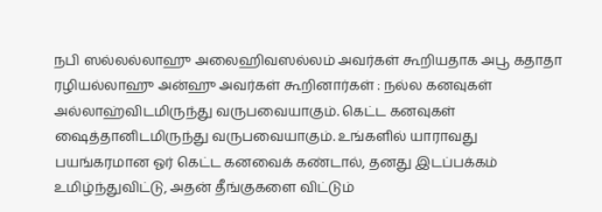நபி ஸல்லல்லாஹு அலைஹிவஸல்லம் அவர்கள் கூறியதாக அபூ கதாதா ரழியல்லாஹு அன்ஹு அவர்கள் கூறினார்கள் : நல்ல கனவுகள் அல்லாஹ்விடமிருந்து வருபவையாகும். கெட்ட கனவுகள் ஷைத்தானிடமிருந்து வருபவையாகும். உங்களில் யாராவது பயங்கரமான ஓர் கெட்ட கனவைக் கண்டால், தனது இடப்பக்கம் உமிழ்ந்துவிட்டு, அதன் தீங்குகளை விட்டும்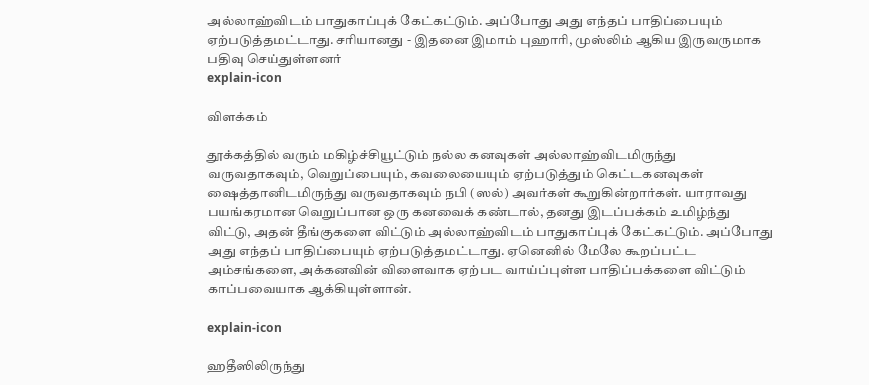அல்லாஹ்விடம் பாதுகாப்புக் கேட்கட்டும். அப்போது அது எந்தப் பாதிப்பையும் ஏற்படுத்தமட்டாது. சரியானது - இதனை இமாம் புஹாரி, முஸ்லிம் ஆகிய இருவருமாக பதிவு செய்துள்ளனர்
explain-icon

விளக்கம்

தூக்கத்தில் வரும் மகிழ்ச்சியூட்டும் நல்ல கனவுகள் அல்லாஹ்விடமிருந்து வருவதாகவும், வெறுப்பையும், கவலையையும் ஏற்படுத்தும் கெட்டகனவுகள் ஷைத்தானிடமிருந்து வருவதாகவும் நபி (ஸல்) அவர்கள் கூறுகின்றார்கள். யாராவது பயங்கரமான வெறுப்பான ஒரு கனவைக் கண்டால், தனது இடப்பக்கம் உமிழ்ந்து விட்டு, அதன் தீங்குகளை விட்டும் அல்லாஹ்விடம் பாதுகாப்புக் கேட்கட்டும். அப்போது அது எந்தப் பாதிப்பையும் ஏற்படுத்தமட்டாது. ஏனெனில் மேலே கூறப்பட்ட அம்சங்களை, அக்கனவின் விளைவாக ஏற்பட வாய்ப்புள்ள பாதிப்பக்களை விட்டும் காப்பவையாக ஆக்கியுள்ளான்.

explain-icon

ஹதீஸிலிருந்து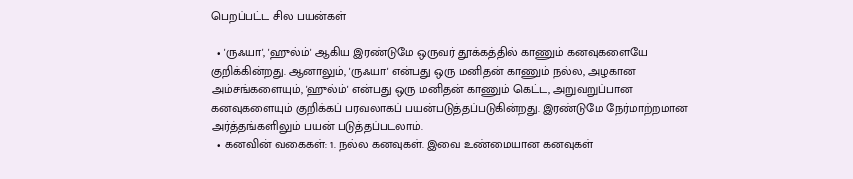பெறப்பட்ட சில பயன்கள்

  • 'ருஃயா', 'ஹுல்ம்' ஆகிய இரண்டுமே ஒருவர் தூக்கத்தில் காணும் கனவுகளையே குறிக்கின்றது. ஆனாலும், 'ருஃயா' என்பது ஒரு மனிதன் காணும் நல்ல, அழகான அம்சங்களையும், 'ஹுல்ம்' என்பது ஒரு மனிதன் காணும் கெட்ட, அறுவறுப்பான கனவுகளையும் குறிக்கப் பரவலாகப் பயன்படுத்தப்படுகின்றது. இரண்டுமே நேர்மாற்றமான அர்த்தங்களிலும் பயன் படுத்தப்படலாம்.
  • கனவின் வகைகள்: 1. நல்ல கனவுகள். இவை உண்மையான கனவுகள்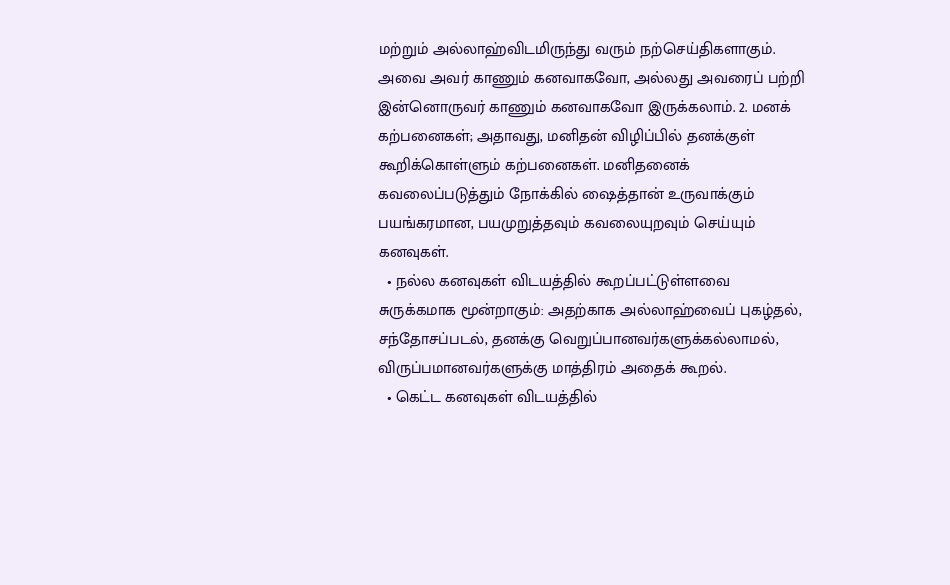மற்றும் அல்லாஹ்விடமிருந்து வரும் நற்செய்திகளாகும். அவை அவர் காணும் கனவாகவோ, அல்லது அவரைப் பற்றி இன்னொருவர் காணும் கனவாகவோ இருக்கலாம். 2. மனக் கற்பனைகள்; அதாவது, மனிதன் விழிப்பில் தனக்குள் கூறிக்கொள்ளும் கற்பனைகள். மனிதனைக் கவலைப்படுத்தும் நோக்கில் ஷைத்தான் உருவாக்கும் பயங்கரமான, பயமுறுத்தவும் கவலையுறவும் செய்யும் கனவுகள்.
  • நல்ல கனவுகள் விடயத்தில் கூறப்பட்டுள்ளவை சுருக்கமாக மூன்றாகும்: அதற்காக அல்லாஹ்வைப் புகழ்தல், சந்தோசப்படல், தனக்கு வெறுப்பானவர்களுக்கல்லாமல், விருப்பமானவர்களுக்கு மாத்திரம் அதைக் கூறல்.
  • கெட்ட கனவுகள் விடயத்தில்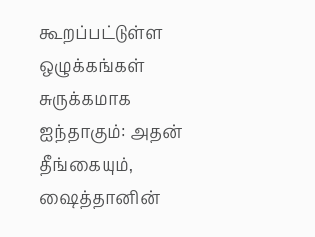கூறப்பட்டுள்ள ஒழுக்கங்கள் சுருக்கமாக ஐந்தாகும்: அதன் தீங்கையும், ஷைத்தானின்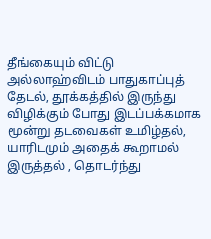தீங்கையும் விட்டு அல்லாஹ்விடம் பாதுகாப்புத் தேடல், தூக்கத்தில் இருந்து விழிக்கும் போது இடப்பக்கமாக மூன்று தடவைகள் உமிழ்தல், யாரிடமும் அதைக் கூறாமல் இருத்தல் , தொடர்ந்து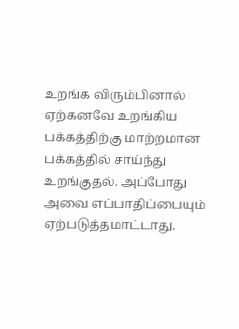உறங்க விரும்பினால் ஏற்கனவே உறங்கிய பக்கத்திற்கு மாற்றமான பக்கத்தில் சாய்ந்து உறங்குதல். அப்போது அவை எப்பாதிப்பையும் ஏற்படுத்தமாட்டாது.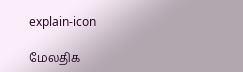explain-icon

மேலதிக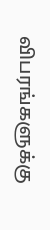விபரங்களுக்கு